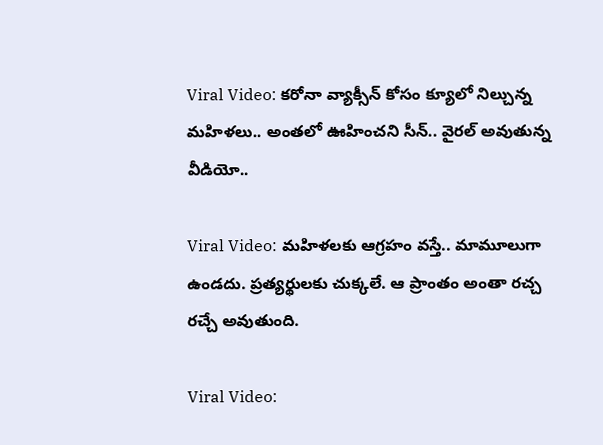Viral Video: కరోనా వ్యాక్సీన్‌ కోసం క్యూలో నిల్చున్న మహిళలు.. అంతలో ఊహించని సీన్.. వైరల్ అవుతున్న వీడియో..

Viral Video: మహిళలకు ఆగ్రహం వస్తే.. మామూలుగా ఉండదు. ప్రత్యర్థులకు చుక్కలే. ఆ ప్రాంతం అంతా రచ్చ రచ్చే అవుతుంది.

Viral Video: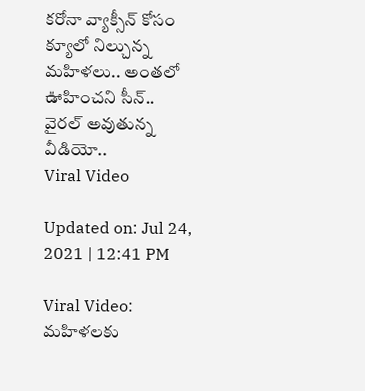కరోనా వ్యాక్సీన్‌ కోసం క్యూలో నిల్చున్న మహిళలు.. అంతలో ఊహించని సీన్.. వైరల్ అవుతున్న వీడియో..
Viral Video

Updated on: Jul 24, 2021 | 12:41 PM

Viral Video: మహిళలకు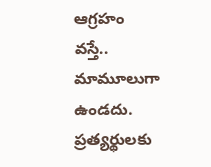ఆగ్రహం వస్తే.. మామూలుగా ఉండదు. ప్రత్యర్థులకు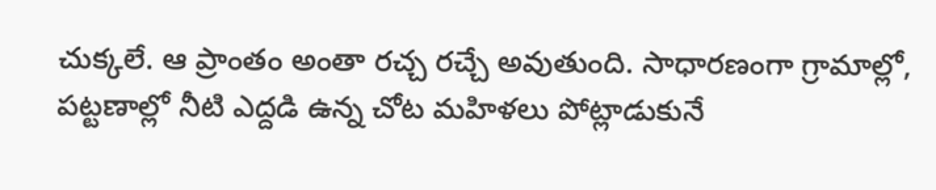చుక్కలే. ఆ ప్రాంతం అంతా రచ్చ రచ్చే అవుతుంది. సాధారణంగా గ్రామాల్లో, పట్టణాల్లో నీటి ఎద్దడి ఉన్న చోట మహిళలు పోట్లాడుకునే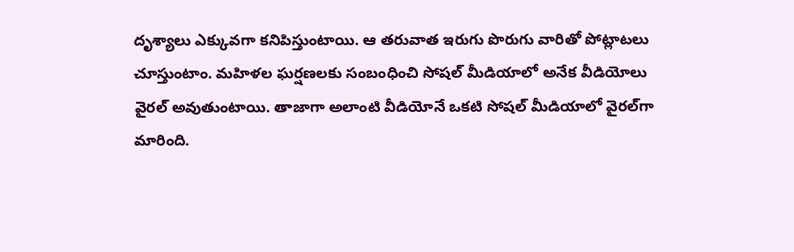దృశ్యాలు ఎక్కువగా కనిపిస్తుంటాయి. ఆ తరువాత ఇరుగు పొరుగు వారితో పోట్లాటలు చూస్తుంటాం. మహిళల ఘర్షణలకు సంబంధించి సోషల్ మీడియాలో అనేక వీడియోలు వైరల్ అవుతుంటాయి. తాజాగా అలాంటి వీడియోనే ఒకటి సోషల్ మీడియాలో వైరల్‌గా మారింది.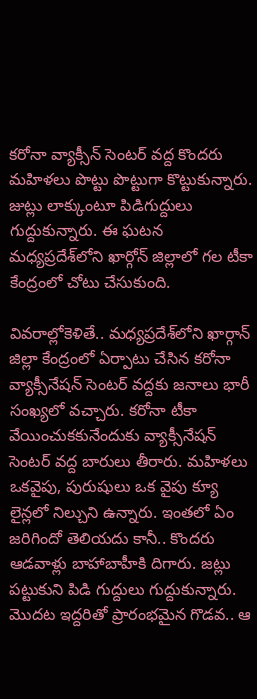కరోనా వ్యాక్సీన్ సెంటర్ వద్ద కొందరు మహిళలు పొట్టు పొట్టుగా కొట్టుకున్నారు. జుట్లు లాక్కుంటూ పిడిగుద్దులు గుద్దుకున్నారు. ఈ ఘటన మధ్యప్రదేశ్‌లోని ఖార్గోన్ జిల్లాలో గల టీకా కేంద్రంలో చోటు చేసుకుంది.

వివరాల్లోకెళితే.. మధ్యప్రదేశ్‌లోని ఖార్గాన్ జిల్లా కేంద్రంలో ఏర్పాటు చేసిన కరోనా వ్యాక్సీనేషన్ సెంటర్ వద్దకు జనాలు భారీ సంఖ్యలో వచ్చారు. కరోనా టీకా వేయించుకకునేందుకు వ్యాక్సీనేషన్ సెంటర్ వద్ద బారులు తీరారు. మహిళలు ఒకవైపు, పురుషులు ఒక వైపు క్యూ లైన్లలో నిల్చుని ఉన్నారు. ఇంతలో ఏం జరిగిందో తెలియదు కానీ.. కొందరు ఆడవాళ్లు బాహాబాహీకి దిగారు. జట్లు పట్టుకుని పిడి గుద్దులు గుద్దుకున్నారు. మొదట ఇద్దరితో ప్రారంభమైన గొడవ.. ఆ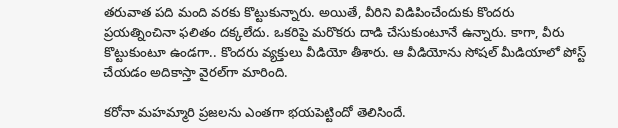తరువాత పది మంది వరకు కొట్టుకున్నారు. అయితే, వీరిని విడిపించేందుకు కొందరు ప్రయత్నించినా ఫలితం దక్కలేదు. ఒకరిపై మరొకరు దాడి చేసుకుంటూనే ఉన్నారు. కాగా, వీరు కొట్టుకుంటూ ఉండగా.. కొందరు వ్యక్తులు వీడియో తీశారు. ఆ వీడియోను సోషల్ మీడియాలో పోస్ట్ చేయడం అదికాస్తా వైరల్‌గా మారింది.

కరోనా మహమ్మారి ప్రజలను ఎంతగా భయపెట్టిందో తెలిసిందే.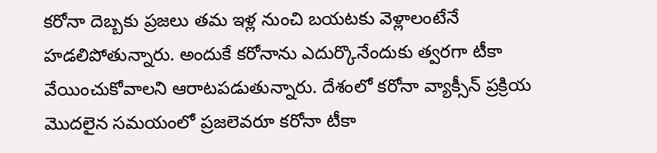కరోనా దెబ్బకు ప్రజలు తమ ఇళ్ల నుంచి బయటకు వెళ్లాలంటేనే హడలిపోతున్నారు. అందుకే కరోనాను ఎదుర్కొనేందుకు త్వరగా టీకా వేయించుకోవాలని ఆరాటపడుతున్నారు. దేశంలో కరోనా వ్యాక్సీన్ ప్రక్రియ మొదలైన సమయంలో ప్రజలెవరూ కరోనా టీకా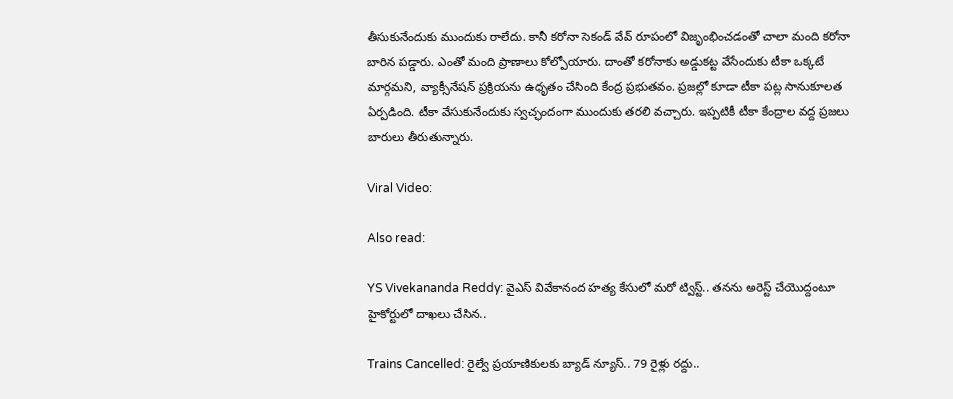తీసుకునేందుకు ముందుకు రాలేదు. కానీ కరోనా సెకండ్ వేవ్ రూపంలో విజృంభించడంతో చాలా మంది కరోనా బారిన పడ్డారు. ఎంతో మంది ప్రాణాలు కోల్పోయారు. దాంతో కరోనాకు అడ్డుకట్ట వేసేందుకు టీకా ఒక్కటే మార్గమని, వ్యాక్సీనేషన్ ప్రక్రియను ఉధృతం చేసింది కేంద్ర ప్రభుతవం. ప్రజల్లో కూడా టీకా పట్ల సానుకూలత ఏర్పడింది. టీకా వేసుకునేందుకు స్వచ్ఛందంగా ముందుకు తరలి వచ్చారు. ఇప్పటికీ టీకా కేంద్రాల వద్ద ప్రజలు బారులు తీరుతున్నారు.

Viral Video:

Also read:

YS Vivekananda Reddy: వైఎస్ వివేకానంద హత్య కేసులో మరో ట్విస్ట్.. తనను అరెస్ట్ చేయొద్దంటూ హైకోర్టులో దాఖలు చేసిన..

Trains Cancelled: రైల్వే ప్రయాణికులకు బ్యాడ్ న్యూస్.. 79 రైళ్లు రద్దు..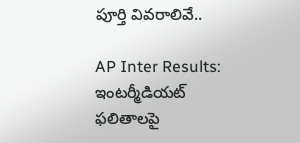పూర్తి వివరాలివే..

AP Inter Results: ఇంటర్మీడియట్ ఫలితాలపై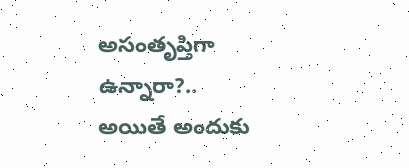అసంతృప్తిగా ఉన్నారా?.. అయితే అందుకు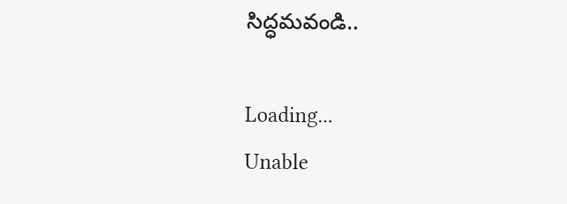సిద్ధమవండి..

Loading...
Unable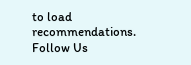to load recommendations.
Follow Us